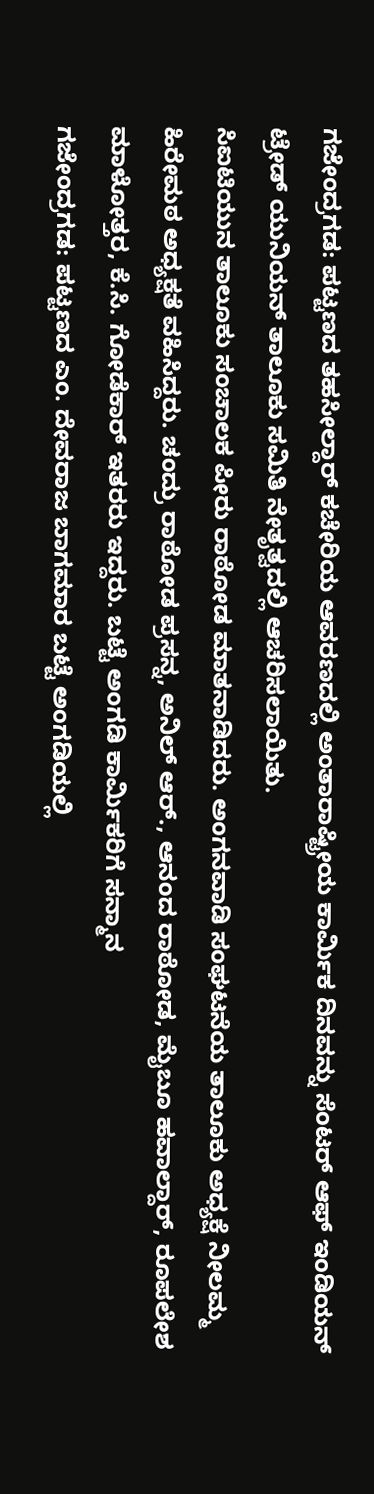ಗಜೇಂದ್ರಗಡ: ಪಟ್ಟಣದ ತಹಸೀಲ್ದಾರ್ ಕಚೇರಿಯ ಆವರಣದಲ್ಲಿ ಅಂತಾರಾಷ್ಟ್ರೀಯ ಕಾರ್ಮಿಕ ದಿನವನ್ನು ಸೆಂಟರ್ ಆಫ್ ಇಂಡಿಯನ್ ಟ್ರೇಡ್ ಯುನಿಯನ್ ತಾಲೂಕು ಸಮಿತಿ ನೇತೃತ್ವದಲ್ಲಿ ಆಚರಿಸಲಾಯಿತು.
ಸಿಐಟಿಯುನ ತಾಲೂಕು ಸಂಚಾಲಕ ಪೀರು ರಾಠೋಡ ಮಾತನಾಡಿದರು. ಅಂಗನವಾಡಿ ಸಂಘಟನೆಯ ತಾಲೂಕು ಅಧ್ಯಕ್ಷೆ ನೀಲಮ್ಮ ಹಿರೇಮಠ ಅಧ್ಯಕ್ಷತೆ ವಹಿಸಿದ್ದರು. ಚಂದ್ರು ರಾಠೋಡ ಪ್ರಸನ್ನ, ಅನಿಲ್ ಆರ್., ಆನಂದ ರಾಠೋಡ, ಮೈಬೂ ಹವಾಲ್ದಾರ್, ರೂಪಲೇಶ ಮಾಳೋತ್ತರ, ಕೆ.ಸಿ. ಗೋಡೆಕಾರ್ ಇತರರು ಇದ್ದರು. ಬಟ್ಟೆ ಅಂಗಡಿ ಕಾರ್ಮಿಕರಿಗೆ ಸನ್ಮಾನ
ಗಜೇಂದ್ರಗಡ: ಪಟ್ಟಣದ ಎಂ. ದೇವರಾಜ ಬಾಗಮಾರ ಬಟ್ಟೆ ಅಂಗಡಿಯಲ್ಲಿ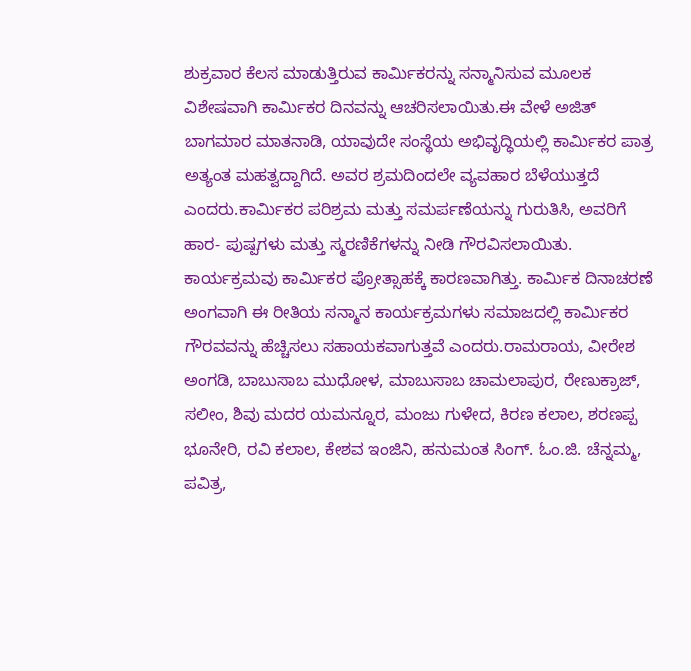ಶುಕ್ರವಾರ ಕೆಲಸ ಮಾಡುತ್ತಿರುವ ಕಾರ್ಮಿಕರನ್ನು ಸನ್ಮಾನಿಸುವ ಮೂಲಕ ವಿಶೇಷವಾಗಿ ಕಾರ್ಮಿಕರ ದಿನವನ್ನು ಆಚರಿಸಲಾಯಿತು.ಈ ವೇಳೆ ಅಜಿತ್ ಬಾಗಮಾರ ಮಾತನಾಡಿ, ಯಾವುದೇ ಸಂಸ್ಥೆಯ ಅಭಿವೃದ್ಧಿಯಲ್ಲಿ ಕಾರ್ಮಿಕರ ಪಾತ್ರ ಅತ್ಯಂತ ಮಹತ್ವದ್ದಾಗಿದೆ. ಅವರ ಶ್ರಮದಿಂದಲೇ ವ್ಯವಹಾರ ಬೆಳೆಯುತ್ತದೆ ಎಂದರು.ಕಾರ್ಮಿಕರ ಪರಿಶ್ರಮ ಮತ್ತು ಸಮರ್ಪಣೆಯನ್ನು ಗುರುತಿಸಿ, ಅವರಿಗೆ ಹಾರ- ಪುಷ್ಪಗಳು ಮತ್ತು ಸ್ಮರಣಿಕೆಗಳನ್ನು ನೀಡಿ ಗೌರವಿಸಲಾಯಿತು. ಕಾರ್ಯಕ್ರಮವು ಕಾರ್ಮಿಕರ ಪ್ರೋತ್ಸಾಹಕ್ಕೆ ಕಾರಣವಾಗಿತ್ತು. ಕಾರ್ಮಿಕ ದಿನಾಚರಣೆ ಅಂಗವಾಗಿ ಈ ರೀತಿಯ ಸನ್ಮಾನ ಕಾರ್ಯಕ್ರಮಗಳು ಸಮಾಜದಲ್ಲಿ ಕಾರ್ಮಿಕರ ಗೌರವವನ್ನು ಹೆಚ್ಚಿಸಲು ಸಹಾಯಕವಾಗುತ್ತವೆ ಎಂದರು.ರಾಮರಾಯ, ವೀರೇಶ ಅಂಗಡಿ, ಬಾಬುಸಾಬ ಮುಧೋಳ, ಮಾಬುಸಾಬ ಚಾಮಲಾಪುರ, ರೇಣುಕ್ರಾಜ್, ಸಲೀಂ, ಶಿವು ಮದರ ಯಮನ್ನೂರ, ಮಂಜು ಗುಳೇದ, ಕಿರಣ ಕಲಾಲ, ಶರಣಪ್ಪ ಭೂನೇರಿ, ರವಿ ಕಲಾಲ, ಕೇಶವ ಇಂಜಿನಿ, ಹನುಮಂತ ಸಿಂಗ್. ಓಂ.ಜಿ. ಚೆನ್ನಮ್ಮ, ಪವಿತ್ರ,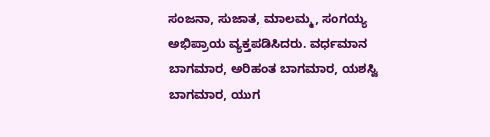ಸಂಜನಾ, ಸುಜಾತ, ಮಾಲಮ್ಮ, ಸಂಗಯ್ಯ ಅಭಿಪ್ರಾಯ ವ್ಯಕ್ತಪಡಿಸಿದರು. ವರ್ಧಮಾನ ಬಾಗಮಾರ, ಅರಿಹಂತ ಬಾಗಮಾರ, ಯಶಸ್ವಿ ಬಾಗಮಾರ, ಯುಗ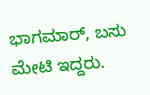ಭಾಗಮಾರ್, ಬಸು ಮೇಟಿ ಇದ್ದರು.